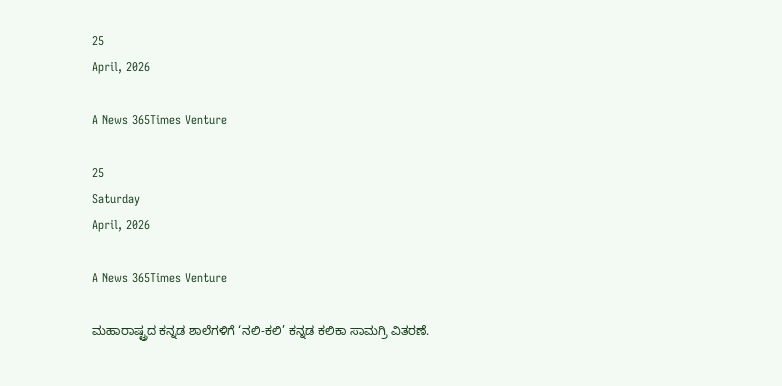25
April, 2026

A News 365Times Venture

25
Saturday
April, 2026

A News 365Times Venture

ಮಹಾರಾಷ್ಟ್ರದ ಕನ್ನಡ ಶಾಲೆಗಳಿಗೆ ‘ನಲಿ-ಕಲಿ’ ಕನ್ನಡ ಕಲಿಕಾ ಸಾಮಗ್ರಿ ವಿತರಣೆ.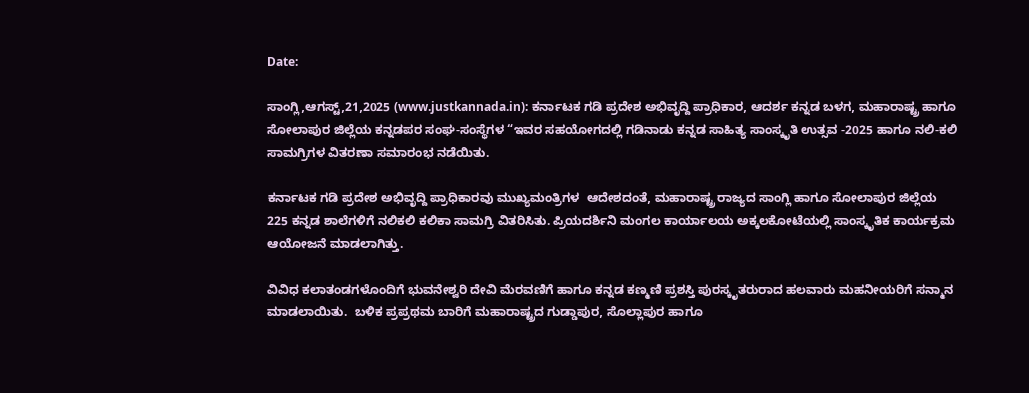Date:

ಸಾಂಗ್ಲಿ,ಆಗಸ್ಟ್,21,2025 (www.justkannada.in): ಕರ್ನಾಟಕ ಗಡಿ ಪ್ರದೇಶ ಅಭಿವೃದ್ದಿ ಪ್ರಾಧಿಕಾರ, ಆದರ್ಶ ಕನ್ನಡ ಬಳಗ, ಮಹಾರಾಷ್ಟ್ರ ಹಾಗೂ ಸೋಲಾಪುರ ಜಿಲ್ಲೆಯ ಕನ್ನಡಪರ ಸಂಘ-ಸಂಸ್ಥೆಗಳ “ಇವರ ಸಹಯೋಗದಲ್ಲಿ ಗಡಿನಾಡು ಕನ್ನಡ ಸಾಹಿತ್ಯ ಸಾಂಸ್ಕೃತಿ ಉತ್ಸವ -2025 ಹಾಗೂ ನಲಿ-ಕಲಿ ಸಾಮಗ್ರಿಗಳ ವಿತರಣಾ ಸಮಾರಂಭ ನಡೆಯಿತು.

ಕರ್ನಾಟಕ ಗಡಿ ಪ್ರದೇಶ ಅಭಿವೃದ್ದಿ ಪ್ರಾಧಿಕಾರವು ಮುಖ್ಯಮಂತ್ರಿಗಳ  ಆದೇಶದಂತೆ, ಮಹಾರಾಷ್ಟ್ರ ರಾಜ್ಯದ ಸಾಂಗ್ಲಿ ಹಾಗೂ ಸೋಲಾಪುರ ಜಿಲ್ಲೆಯ 225 ಕನ್ನಡ ಶಾಲೆಗಳಿಗೆ ನಲಿಕಲಿ ಕಲಿಕಾ ಸಾಮಗ್ರಿ ವಿತರಿಸಿತು. ಪ್ರಿಯದರ್ಶಿನಿ ಮಂಗಲ ಕಾರ್ಯಾಲಯ ಅಕ್ಕಲಕೋಟೆಯಲ್ಲಿ ಸಾಂಸ್ಕೃತಿಕ ಕಾರ್ಯಕ್ರಮ ಆಯೋಜನೆ ಮಾಡಲಾಗಿತ್ತು.

ವಿವಿಧ ಕಲಾತಂಡಗಳೊಂದಿಗೆ ಭುವನೇಶ್ವರಿ ದೇವಿ ಮೆರವಣಿಗೆ ಹಾಗೂ ಕನ್ನಡ ಕಣ್ಮಣಿ ಪ್ರಶಸ್ತಿ ಪುರಸ್ಕೃತರುರಾದ ಹಲವಾರು ಮಹನೀಯರಿಗೆ ಸನ್ಮಾನ ಮಾಡಲಾಯಿತು.  ಬಳಿಕ ಪ್ರಪ್ರಥಮ ಬಾರಿಗೆ ಮಹಾರಾಷ್ಟ್ರದ ಗುಡ್ಡಾಪುರ, ಸೊಲ್ಲಾಪುರ ಹಾಗೂ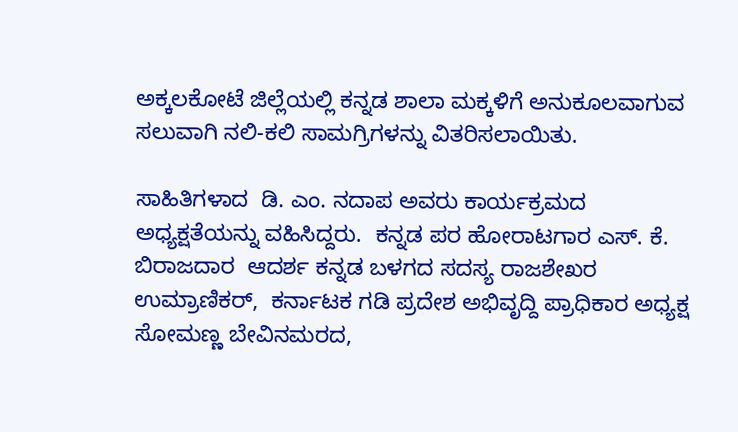ಅಕ್ಕಲಕೋಟೆ ಜಿಲ್ಲೆಯಲ್ಲಿ ಕನ್ನಡ ಶಾಲಾ ಮಕ್ಕಳಿಗೆ ಅನುಕೂಲವಾಗುವ ಸಲುವಾಗಿ ನಲಿ-ಕಲಿ ಸಾಮಗ್ರಿಗಳನ್ನು ವಿತರಿಸಲಾಯಿತು.

ಸಾಹಿತಿಗಳಾದ  ಡಿ. ಎಂ. ನದಾಪ ಅವರು ಕಾರ್ಯಕ್ರಮದ ಅಧ್ಯಕ್ಷತೆಯನ್ನು ವಹಿಸಿದ್ದರು.  ಕನ್ನಡ ಪರ ಹೋರಾಟಗಾರ ಎಸ್. ಕೆ. ಬಿರಾಜದಾರ  ಆದರ್ಶ ಕನ್ನಡ ಬಳಗದ ಸದಸ್ಯ ರಾಜಶೇಖರ ಉಮ್ರಾಣಿಕರ್,  ಕರ್ನಾಟಕ ಗಡಿ ಪ್ರದೇಶ ಅಭಿವೃದ್ದಿ ಪ್ರಾಧಿಕಾರ ಅಧ್ಯಕ್ಷ ಸೋಮಣ್ಣ ಬೇವಿನಮರದ,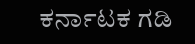ಕರ್ನಾಟಕ ಗಡಿ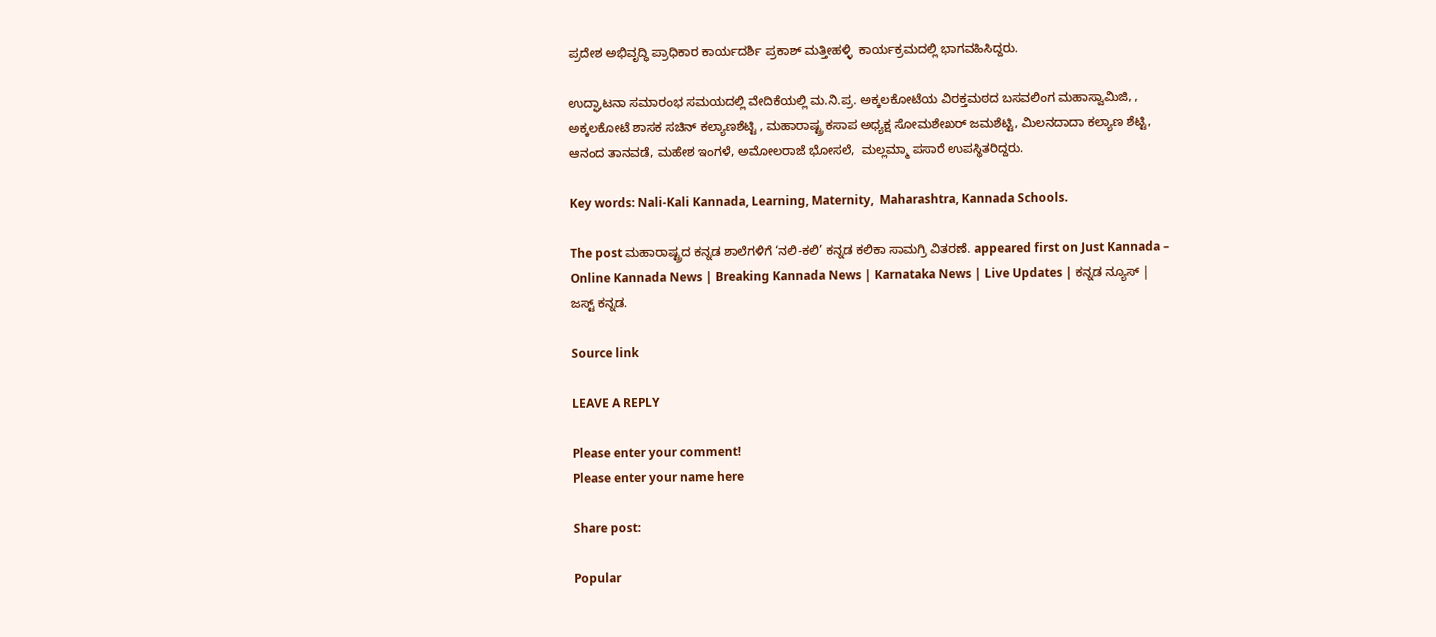ಪ್ರದೇಶ ಅಭಿವೃದ್ಧಿ ಪ್ರಾಧಿಕಾರ ಕಾರ್ಯದರ್ಶಿ ಪ್ರಕಾಶ್ ಮತ್ತೀಹಳ್ಳಿ  ಕಾರ್ಯಕ್ರಮದಲ್ಲಿ ಭಾಗವಹಿಸಿದ್ದರು.

ಉದ್ಘಾಟನಾ ಸಮಾರಂಭ ಸಮಯದಲ್ಲಿ ವೇದಿಕೆಯಲ್ಲಿ ಮ.ನಿ.ಪ್ರ. ಅಕ್ಕಲಕೋಟೆಯ ವಿರಕ್ತಮಠದ ಬಸವಲಿಂಗ ಮಹಾಸ್ವಾಮಿಜಿ, , ಅಕ್ಕಲಕೋಟೆ ಶಾಸಕ ಸಚಿನ್ ಕಲ್ಯಾಣಶೆಟ್ಟಿ , ಮಹಾರಾಷ್ಟ್ರ ಕಸಾಪ ಅಧ್ಯಕ್ಷ ಸೋಮಶೇಖರ್ ಜಮಶೆಟ್ಟಿ, ಮಿಲನದಾದಾ ಕಲ್ಯಾಣ ಶೆಟ್ಟಿ, ಆನಂದ ತಾನವಡೆ, ಮಹೇಶ ಇಂಗಳೆ, ಅಮೋಲರಾಜೆ ಭೋಸಲೆ,  ಮಲ್ಲಮ್ಮಾ ಪಸಾರೆ ಉಪಸ್ಥಿತರಿದ್ದರು.

Key words: Nali-Kali Kannada, Learning, Maternity,  Maharashtra, Kannada Schools.

The post ಮಹಾರಾಷ್ಟ್ರದ ಕನ್ನಡ ಶಾಲೆಗಳಿಗೆ ‘ನಲಿ-ಕಲಿ’ ಕನ್ನಡ ಕಲಿಕಾ ಸಾಮಗ್ರಿ ವಿತರಣೆ. appeared first on Just Kannada – Online Kannada News | Breaking Kannada News | Karnataka News | Live Updates | ಕನ್ನಡ ನ್ಯೂಸ್ | ಜಸ್ಟ್ ಕನ್ನಡ.

Source link

LEAVE A REPLY

Please enter your comment!
Please enter your name here

Share post:

Popular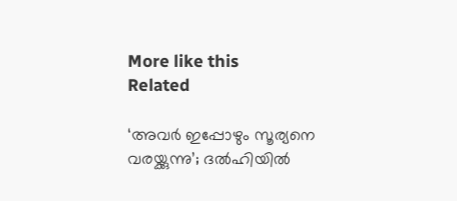More like this
Related

‘അവര്‍ ഇപ്പോഴും സൂര്യനെ വരയ്ക്കുന്നു’; ദല്‍ഹിയില്‍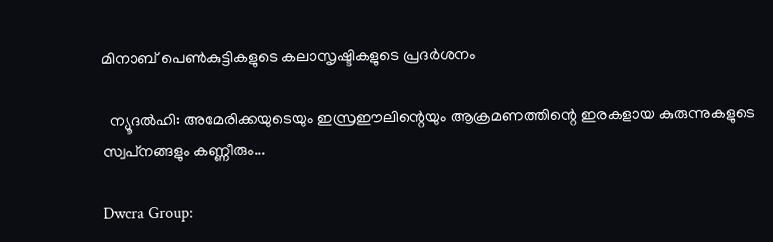മിനാബ് പെണ്‍കുട്ടികളുടെ കലാസൃഷ്ടികളുടെ പ്രദര്‍ശനം

  ന്യൂദല്‍ഹി: അമേരിക്കയുടെയും ഇസ്രഈലിന്റെയും ആക്രമണത്തിന്റെ ഇരകളായ കുരുന്നുകളുടെ സ്വപ്‌നങ്ങളും കണ്ണീരും...

Dwcra Group: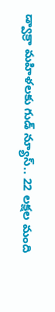డ్వాక్రా మహిళలకు గుడ్ న్యూస్.. 22 లక్షల మంది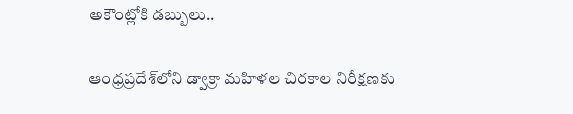అకౌంట్లోకి డబ్బులు..

ఆంధ్రప్రదేశ్‌లోని డ్వాక్రా మహిళల చిరకాల నిరీక్షణకు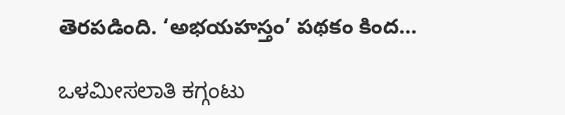తెరపడింది. ‘అభయహస్తం’ పథకం కింద...

ಒಳಮೀಸಲಾತಿ ಕಗ್ಗಂಟು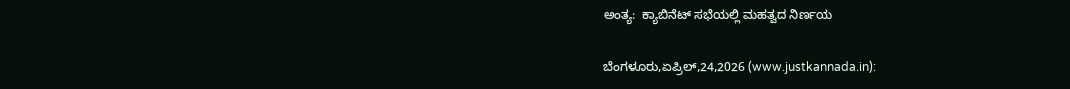ಅಂತ್ಯ:  ಕ್ಯಾಬಿನೆಟ್ ಸಭೆಯಲ್ಲಿ ಮಹತ್ವದ ನಿರ್ಣಯ

ಬೆಂಗಳೂರು,ಏಪ್ರಿಲ್,24,2026 (www.justkannada.in):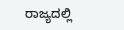ರಾಜ್ಯದಲ್ಲಿ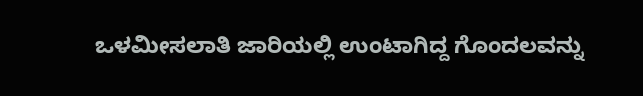ಒಳಮೀಸಲಾತಿ ಜಾರಿಯಲ್ಲಿ ಉಂಟಾಗಿದ್ದ ಗೊಂದಲವನ್ನು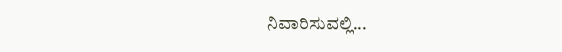ನಿವಾರಿಸುವಲ್ಲಿ...